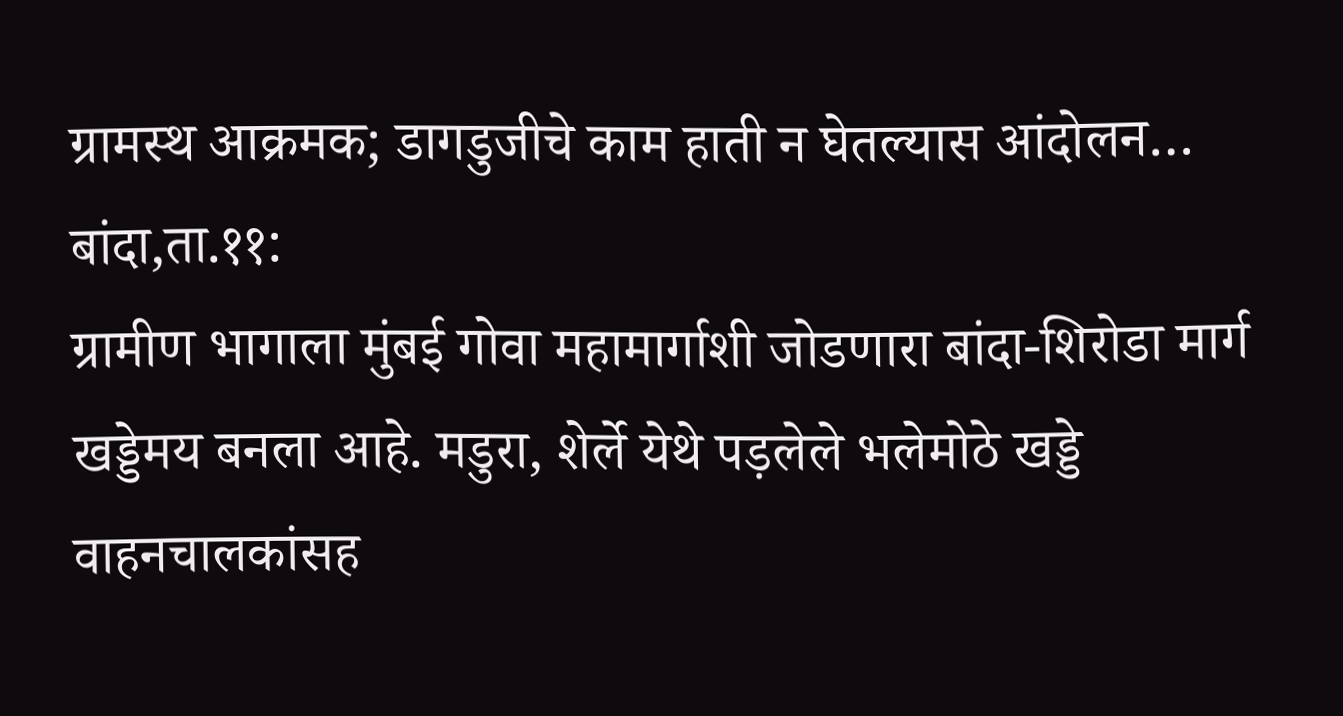ग्रामस्थ आक्रमक; डागडुजीचे काम हाती न घेतल्यास आंदोलन…
बांदा,ता.११:
ग्रामीण भागाला मुंबई गोवा महामार्गाशी जोडणारा बांदा-शिरोडा मार्ग खड्डेमय बनला आहे. मडुरा, शेर्ले येथे पड़लेले भलेमोठे खड्डे वाहनचालकांसह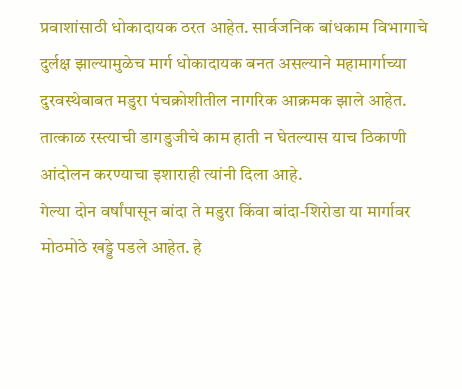प्रवाशांसाठी धोकादायक ठरत आहेत. सार्वजनिक बांधकाम विभागाचे दुर्लक्ष झाल्यामुळेच मार्ग धोकादायक बनत असल्याने महामार्गाच्या दुरवस्थेबाबत मडुरा पंचक्रोशीतील नागरिक आक्रमक झाले आहेत. तात्काळ रस्त्याची डागडुजीचे काम हाती न घेतल्यास याच ठिकाणी आंदोलन करण्याचा इशाराही त्यांनी दिला आहे.
गेल्या दोन वर्षांपासून बांदा ते मडुरा किंवा बांदा-शिरोडा या मार्गावर मोठमोठे खड्डे पडले आहेत. हे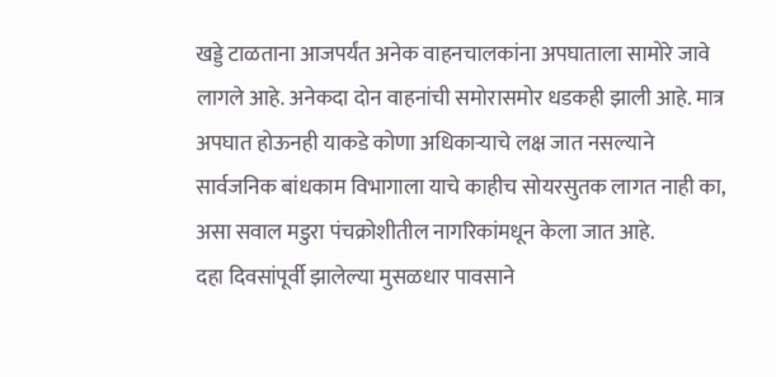खड्डे टाळताना आजपर्यंत अनेक वाहनचालकांना अपघाताला सामोरे जावे लागले आहे. अनेकदा दोन वाहनांची समोरासमोर धडकही झाली आहे. मात्र अपघात होऊनही याकडे कोणा अधिकाऱ्याचे लक्ष जात नसल्याने सार्वजनिक बांधकाम विभागाला याचे काहीच सोयरसुतक लागत नाही का, असा सवाल मडुरा पंचक्रोशीतील नागरिकांमधून केला जात आहे.
दहा दिवसांपूर्वी झालेल्या मुसळधार पावसाने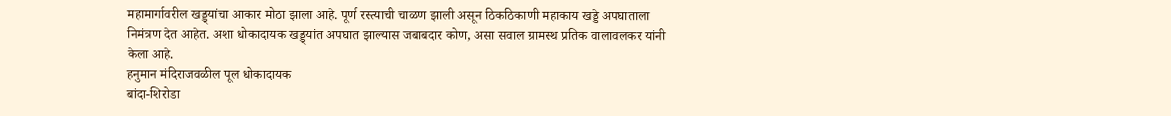महामार्गावरील खड्ड्यांचा आकार मोठा झाला आहे. पूर्ण रस्त्याची चाळण झाली असून ठिकठिकाणी महाकाय खड्डे अपघाताला निमंत्रण देत आहेत. अशा धोकादायक खड्ड्यांत अपघात झाल्यास जबाबदार कोण, असा सवाल ग्रामस्थ प्रतिक वालावलकर यांनी केला आहे.
हनुमान मंदिराजवळील पूल धोकादायक
बांदा-शिरोडा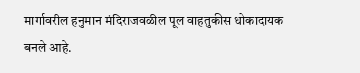मार्गावरील हनुमान मंदिराजवळील पूल वाहतुकीस धोकादायक बनले आहे.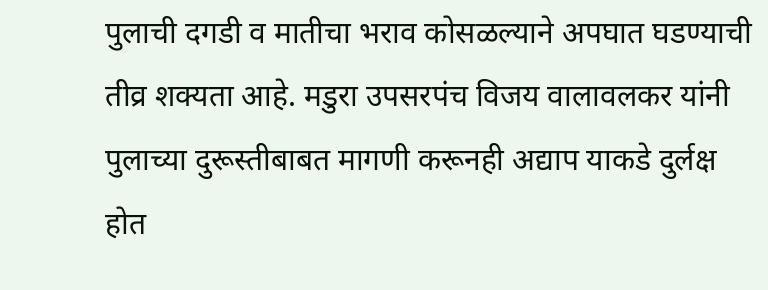पुलाची दगडी व मातीचा भराव कोसळल्याने अपघात घडण्याची तीव्र शक्यता आहे. मडुरा उपसरपंच विजय वालावलकर यांनी पुलाच्या दुरूस्तीबाबत मागणी करूनही अद्याप याकडे दुर्लक्ष होत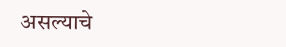असल्याचे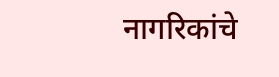नागरिकांचे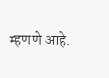म्हणणे आहे.